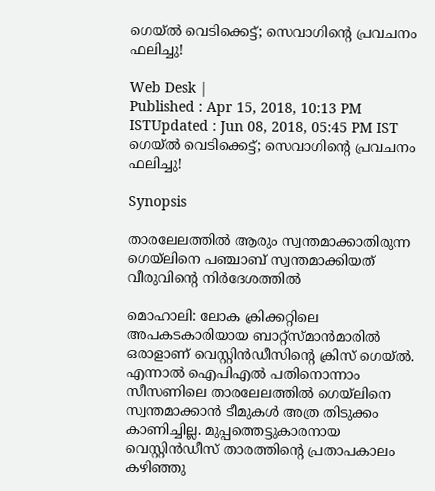ഗെയ്‌ല്‍ വെടിക്കെട്ട്; സെവാഗിന്‍റെ പ്രവചനം ഫലിച്ചു!

Web Desk |
Published : Apr 15, 2018, 10:13 PM ISTUpdated : Jun 08, 2018, 05:45 PM IST
ഗെയ്‌ല്‍ വെടിക്കെട്ട്; സെവാഗിന്‍റെ പ്രവചനം ഫലിച്ചു!

Synopsis

താരലേലത്തില്‍ ആരും സ്വന്തമാക്കാതിരുന്ന ഗെയ്‌ലിനെ പഞ്ചാബ് സ്വന്തമാക്കിയത് വീരുവിന്‍റെ നിര്‍ദേശത്തില്‍

മൊഹാലി: ലോക ക്രിക്കറ്റിലെ അപകടകാരിയായ ബാറ്റ്സ്മാന്‍മാരില്‍ ഒരാളാണ് വെസ്റ്റിന്‍ഡീസിന്‍റെ ക്രിസ് ഗെയ്‌ല്‍. എന്നാല്‍ ഐപിഎല്‍ പതിനൊന്നാം സീസണിലെ താരലേലത്തില്‍ ഗെയ്‌ലിനെ സ്വന്തമാക്കാന്‍ ടീമുകള്‍ അത്ര തിടുക്കം കാണിച്ചില്ല. മുപ്പത്തെട്ടുകാരനായ വെസ്റ്റിന്‍ഡീസ് താരത്തിന്‍റെ പ്രതാപകാലം കഴിഞ്ഞു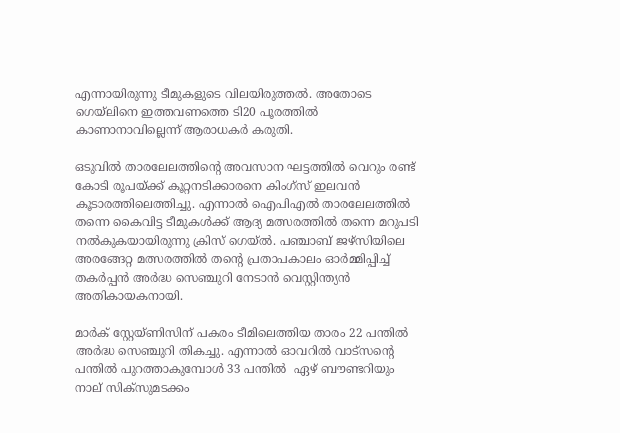എന്നായിരുന്നു ടീമുകളുടെ വിലയിരുത്തല്‍. അതോടെ ഗെയ്‌ലിനെ ഇത്തവണത്തെ ടി20 പൂരത്തില്‍ കാണാനാവില്ലെന്ന് ആരാധകര്‍ കരുതി.

ഒടുവില്‍ താരലേലത്തിന്‍റെ അവസാന ഘട്ടത്തില്‍ വെറും രണ്ട് കോടി രൂപയ്ക്ക് കൂറ്റനടിക്കാരനെ കിംഗ്സ് ഇലവന്‍ കൂടാരത്തിലെത്തിച്ചു. എന്നാല്‍ ഐപിഎല്‍ താരലേലത്തില്‍ തന്നെ കൈവിട്ട ടീമുകള്‍ക്ക് ആദ്യ മത്സരത്തില്‍ തന്നെ മറുപടി നല്‍കുകയായിരുന്നു ക്രിസ് ഗെയ്‌ല്‍. പഞ്ചാബ് ജഴ്സിയിലെ അരങ്ങേറ്റ മത്സരത്തില്‍ തന്‍റെ പ്രതാപകാലം ഓര്‍മ്മിപ്പിച്ച് തകര്‍പ്പന്‍ അര്‍ദ്ധ സെഞ്ചുറി നേടാന്‍ വെസ്റ്റിന്ത്യന്‍ അതികായകനായി.

മാര്‍ക് സ്റ്റേയ്‌ണിസിന് പകരം ടീമിലെത്തിയ താരം 22 പന്തില്‍ അര്‍ദ്ധ സെഞ്ചുറി തികച്ചു. എന്നാല്‍ ഓവറില്‍ വാട്‌സന്‍റെ പന്തില്‍ പുറത്താകുമ്പോള്‍ 33 പന്തില്‍  ഏഴ് ബൗണ്ടറിയും നാല് സിക്സുമടക്കം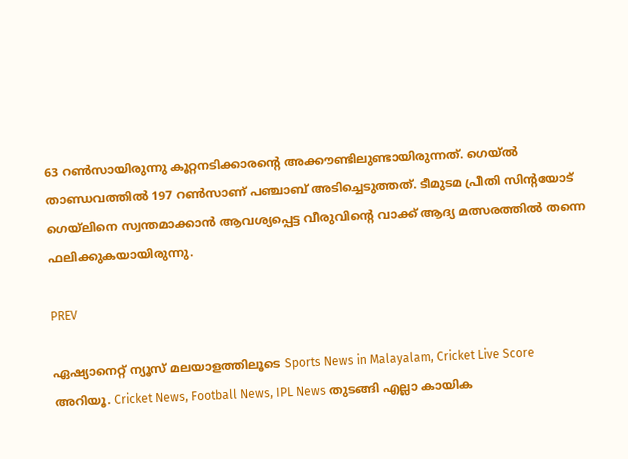63 റണ്‍സായിരുന്നു കൂറ്റനടിക്കാരന്‍റെ അക്കൗണ്ടിലുണ്ടായിരുന്നത്. ഗെയ്‌ല്‍ താണ്ഡവത്തില്‍ 197 റണ്‍സാണ് പഞ്ചാബ് അടിച്ചെടുത്തത്. ടീമുടമ പ്രീതി സിന്‍റയോട് ഗെയ്‌ലിനെ സ്വന്തമാക്കാന്‍ ആവശ്യപ്പെട്ട വീരുവിന്‍റെ വാക്ക് ആദ്യ മത്സരത്തില്‍ തന്നെ ഫലിക്കുകയായിരുന്നു.

PREV

ഏഷ്യാനെറ്റ് ന്യൂസ് മലയാളത്തിലൂടെ Sports News in Malayalam, Cricket Live Score അറിയൂ. Cricket News, Football News, IPL News തുടങ്ങി എല്ലാ കായിക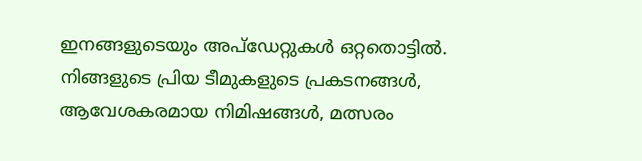ഇനങ്ങളുടെയും അപ്‌ഡേറ്റുകൾ ഒറ്റതൊട്ടിൽ. നിങ്ങളുടെ പ്രിയ ടീമുകളുടെ പ്രകടനങ്ങൾ, ആവേശകരമായ നിമിഷങ്ങൾ, മത്സരം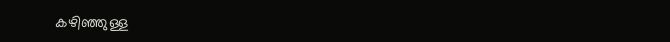കഴിഞ്ഞുള്ള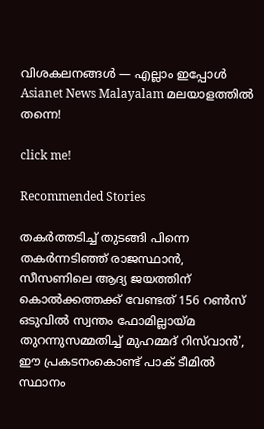വിശകലനങ്ങൾ — എല്ലാം ഇപ്പോൾ Asianet News Malayalam മലയാളത്തിൽ തന്നെ!

click me!

Recommended Stories

തകര്‍ത്തടിച്ച് തുടങ്ങി പിന്നെ തകര്‍ന്നടിഞ്ഞ് രാജസ്ഥാന്‍, സീസണിലെ ആദ്യ ജയത്തിന് കൊല്‍ക്കത്തക്ക് വേണ്ടത് 156 റണ്‍സ്
ഒടുവില്‍ സ്വന്തം ഫോമില്ലായ്മ തുറന്നുസമ്മതിച്ച് മുഹമ്മദ് റിസ്‌വാൻ', ഈ പ്രകടനംകൊണ്ട് പാക് ടീമിൽ സ്ഥാനം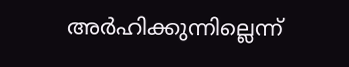അര്‍ഹിക്കുന്നില്ലെന്ന്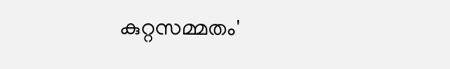കുറ്റസമ്മതം'